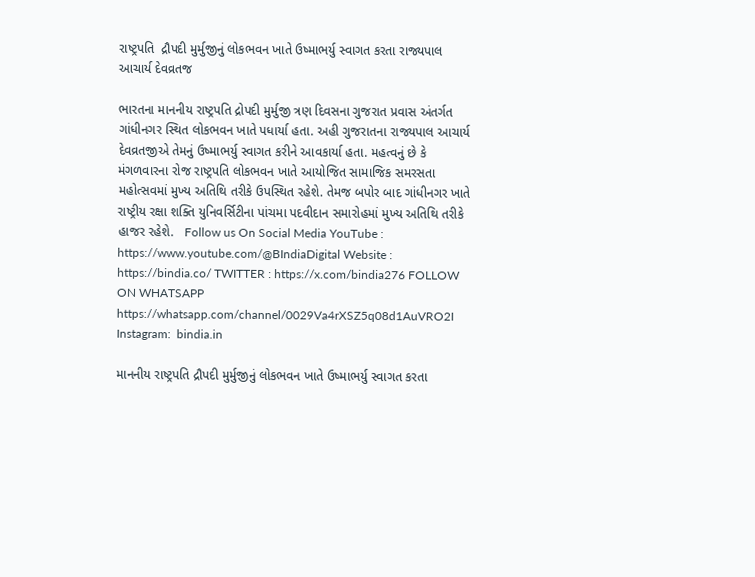રાષ્ટ્રપતિ  દ્રૌપદી મુર્મુજીનું લોકભવન ખાતે ઉષ્માભર્યુ સ્વાગત કરતા રાજ્યપાલ આચાર્ય દેવવ્રતજ

ભારતના માનનીય રાષ્ટ્રપતિ દ્રોપદી મુર્મુજી ત્રણ દિવસના ગુજરાત પ્રવાસ અંતર્ગત ગાંધીનગર સ્થિત લોકભવન ખાતે પધાર્યા હતા. અહી ગુજરાતના રાજ્યપાલ આચાર્ય દેવવ્રતજીએ તેમનું ઉષ્માભર્યુ સ્વાગત કરીને આવકાર્યા હતા. મહત્વનું છે કે મંગળવારના રોજ રાષ્ટ્રપતિ લોકભવન ખાતે આયોજિત સામાજિક સમરસતા મહોત્સવમાં મુખ્ય અતિથિ તરીકે ઉપસ્થિત રહેશે. તેમજ બપોર બાદ ગાંધીનગર ખાતે રાષ્ટ્રીય રક્ષા શક્તિ યુનિવર્સિટીના પાંચમા પદવીદાન સમારોહમાં મુખ્ય અતિથિ તરીકે હાજર રહેશે.   Follow us On Social Media YouTube : https://www.youtube.com/@BIndiaDigital Website : https://bindia.co/ TWITTER : https://x.com/bindia276 FOLLOW ON WHATSAPP  https://whatsapp.com/channel/0029Va4rXSZ5q08d1AuVRO2I Instagram:  bindia.in

માનનીય રાષ્ટ્રપતિ દ્રૌપદી મુર્મુજીનું લોકભવન ખાતે ઉષ્માભર્યુ સ્વાગત કરતા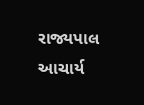રાજ્યપાલ આચાર્ય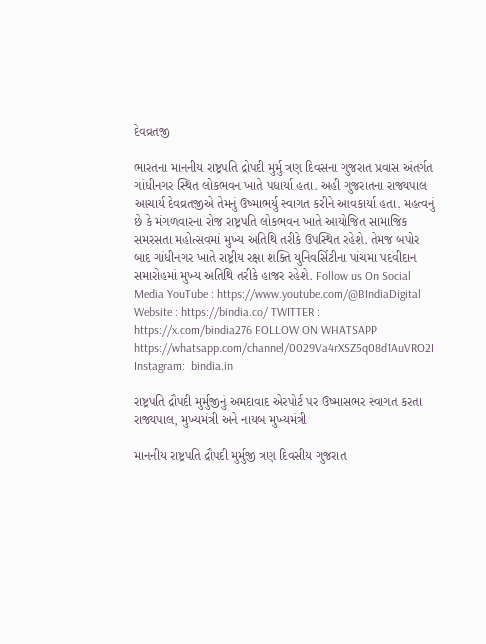દેવવ્રતજી

ભારતના માનનીય રાષ્ટ્રપતિ દ્રોપદી મુર્મુ ત્રણ દિવસના ગુજરાત પ્રવાસ અંતર્ગત ગાંધીનગર સ્થિત લોકભવન ખાતે પધાર્યા હતા. અહી ગુજરાતના રાજ્યપાલ આચાર્ય દેવવ્રતજીએ તેમનું ઉષ્માભર્યુ સ્વાગત કરીને આવકાર્યા હતા. મહત્વનું છે કે મંગળવારના રોજ રાષ્ટ્રપતિ લોકભવન ખાતે આયોજિત સામાજિક સમરસતા મહોત્સવમાં મુખ્ય અતિથિ તરીકે ઉપસ્થિત રહેશે. તેમજ બપોર બાદ ગાંધીનગર ખાતે રાષ્ટ્રીય રક્ષા શક્તિ યુનિવર્સિટીના પાંચમા પદવીદાન સમારોહમાં મુખ્ય અતિથિ તરીકે હાજર રહેશે. Follow us On Social Media YouTube : https://www.youtube.com/@BIndiaDigital Website : https://bindia.co/ TWITTER : https://x.com/bindia276 FOLLOW ON WHATSAPP  https://whatsapp.com/channel/0029Va4rXSZ5q08d1AuVRO2I Instagram:  bindia.in

રાષ્ટ્રપતિ દ્રૌપદી મુર્મુજીનું અમદાવાદ એરપોર્ટ પર ઉષ્માસભર સ્વાગત કરતા રાજ્યપાલ, મુખ્યમંત્રી અને નાયબ મુખ્યમંત્રી

માનનીય રાષ્ટ્રપતિ દ્રૌપદી મુર્મુજી ત્રણ દિવસીય ગુજરાત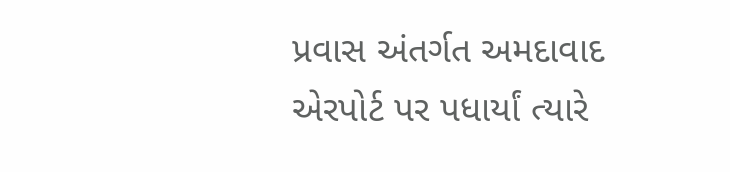પ્રવાસ અંતર્ગત અમદાવાદ એરપોર્ટ પર પધાર્યાં ત્યારે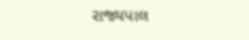રાજ્યપાલ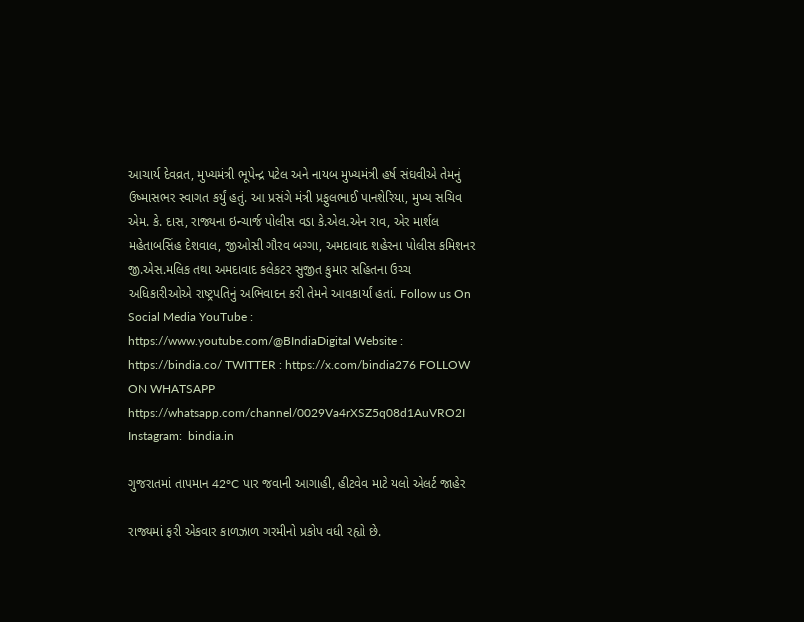આચાર્ય દેવવ્રત, મુખ્યમંત્રી ભૂપેન્દ્ર પટેલ અને નાયબ મુખ્યમંત્રી હર્ષ સંઘવીએ તેમનું ઉષ્માસભર સ્વાગત કર્યું હતું. આ પ્રસંગે મંત્રી પ્રફુલભાઈ પાનશેરિયા, મુખ્ય સચિવ એમ. કે. દાસ, રાજ્યના ઇન્ચાર્જ પોલીસ વડા કે.એલ.એન રાવ, એર માર્શલ મહેતાબસિંહ દેશવાલ, જીઓસી ગૌરવ બગ્ગા, અમદાવાદ શહેરના પોલીસ કમિશનર જી.એસ.મલિક તથા અમદાવાદ કલેકટર સુજીત કુમાર સહિતના ઉચ્ચ અધિકારીઓએ રાષ્ટ્રપતિનું અભિવાદન કરી તેમને આવકાર્યાં હતાં. Follow us On Social Media YouTube : https://www.youtube.com/@BIndiaDigital Website : https://bindia.co/ TWITTER : https://x.com/bindia276 FOLLOW ON WHATSAPP  https://whatsapp.com/channel/0029Va4rXSZ5q08d1AuVRO2I Instagram:  bindia.in

ગુજરાતમાં તાપમાન 42°C પાર જવાની આગાહી, હીટવેવ માટે યલો એલર્ટ જાહેર

રાજ્યમાં ફરી એકવાર કાળઝાળ ગરમીનો પ્રકોપ વધી રહ્યો છે.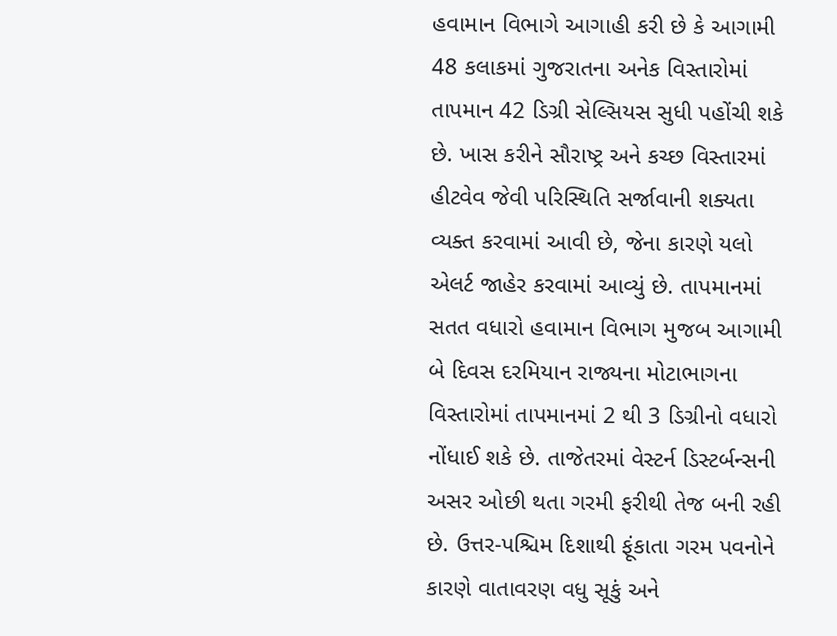હવામાન વિભાગે આગાહી કરી છે કે આગામી 48 કલાકમાં ગુજરાતના અનેક વિસ્તારોમાં તાપમાન 42 ડિગ્રી સેલ્સિયસ સુધી પહોંચી શકે છે. ખાસ કરીને સૌરાષ્ટ્ર અને કચ્છ વિસ્તારમાં હીટવેવ જેવી પરિસ્થિતિ સર્જાવાની શક્યતા વ્યક્ત કરવામાં આવી છે, જેના કારણે યલો એલર્ટ જાહેર કરવામાં આવ્યું છે. તાપમાનમાં સતત વધારો હવામાન વિભાગ મુજબ આગામી બે દિવસ દરમિયાન રાજ્યના મોટાભાગના વિસ્તારોમાં તાપમાનમાં 2 થી 3 ડિગ્રીનો વધારો નોંધાઈ શકે છે. તાજેતરમાં વેસ્ટર્ન ડિસ્ટર્બન્સની અસર ઓછી થતા ગરમી ફરીથી તેજ બની રહી છે. ઉત્તર-પશ્ચિમ દિશાથી ફૂંકાતા ગરમ પવનોને કારણે વાતાવરણ વધુ સૂકું અને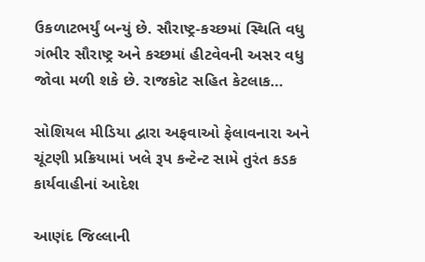ઉકળાટભર્યું બન્યું છે. સૌરાષ્ટ્ર-કચ્છમાં સ્થિતિ વધુ ગંભીર સૌરાષ્ટ્ર અને કચ્છમાં હીટવેવની અસર વધુ જોવા મળી શકે છે. રાજકોટ સહિત કેટલાક…

સોશિયલ મીડિયા દ્વારા અફવાઓ ફેલાવનારા અને ચૂંટણી પ્રક્રિયામાં ખલે રૂપ કન્ટેન્ટ સામે તુરંત કડક કાર્યવાહીનાં આદેશ

આણંદ જિલ્લાની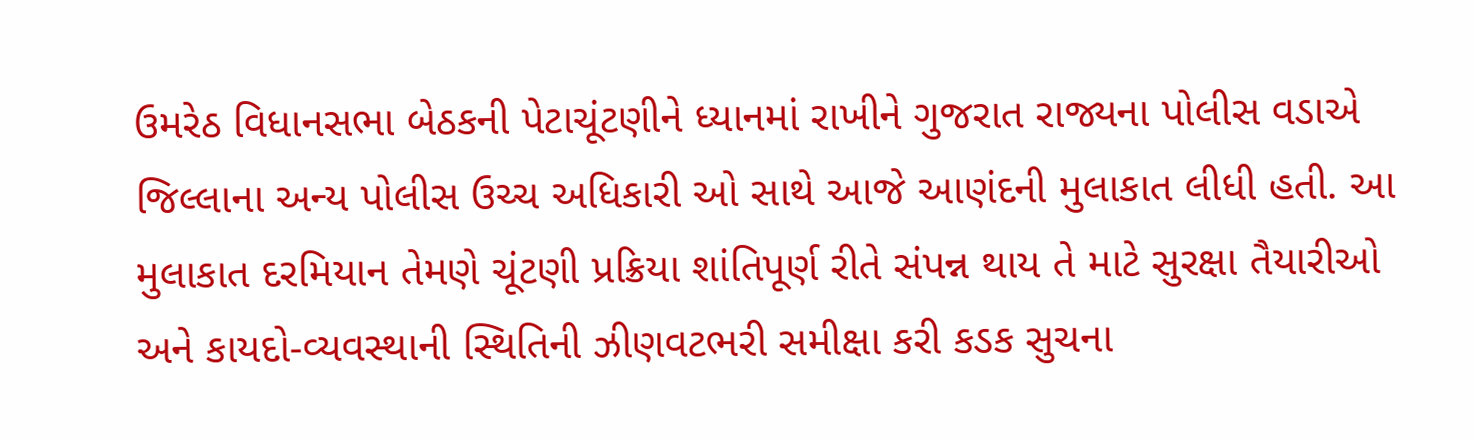ઉમરેઠ વિધાનસભા બેઠકની પેટાચૂંટણીને ધ્યાનમાં રાખીને ગુજરાત રાજ્યના પોલીસ વડાએ જિલ્લાના અન્ય પોલીસ ઉચ્ચ અધિકારી ઓ સાથે આજે આણંદની મુલાકાત લીધી હતી. આ મુલાકાત દરમિયાન તેમણે ચૂંટણી પ્રક્રિયા શાંતિપૂર્ણ રીતે સંપન્ન થાય તે માટે સુરક્ષા તૈયારીઓ અને કાયદો-વ્યવસ્થાની સ્થિતિની ઝીણવટભરી સમીક્ષા કરી કડક સુચના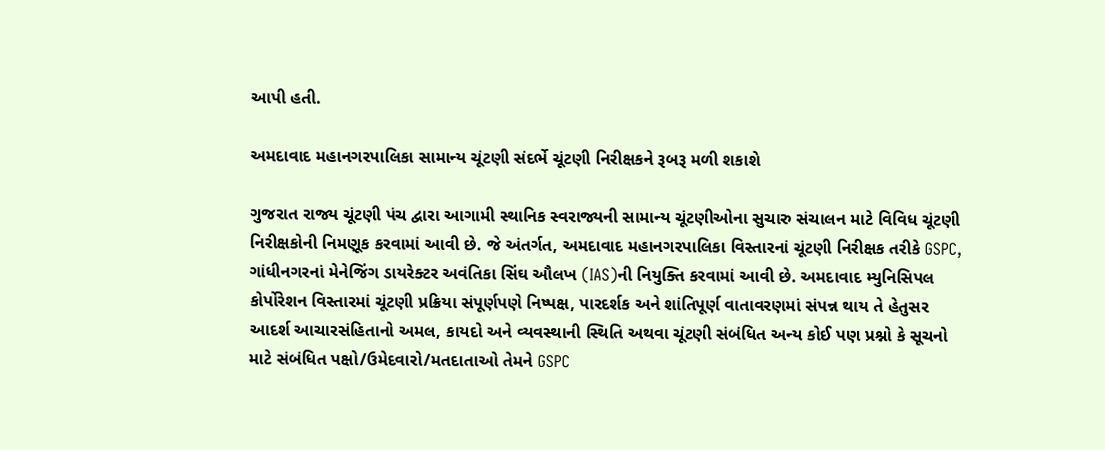આપી હતી.

અમદાવાદ મહાનગરપાલિકા સામાન્ય ચૂંટણી સંદર્ભે ચૂંટણી નિરીક્ષકને રૂબરૂ મળી શકાશે

ગુજરાત રાજ્ય ચૂંટણી પંચ દ્વારા આગામી સ્થાનિક સ્વરાજ્યની સામાન્ય ચૂંટણીઓના સુચારુ સંચાલન માટે વિવિધ ચૂંટણી નિરીક્ષકોની નિમણૂક કરવામાં આવી છે. જે અંતર્ગત, અમદાવાદ મહાનગરપાલિકા વિસ્તારનાં ચૂંટણી નિરીક્ષક તરીકે GSPC, ગાંધીનગરનાં મેનેજિંગ ડાયરેક્ટર અવંતિકા સિંઘ ઔલખ (IAS)ની નિયુક્તિ કરવામાં આવી છે. અમદાવાદ મ્યુનિસિપલ કોર્પોરેશન વિસ્તારમાં ચૂંટણી પ્રક્રિયા સંપૂર્ણપણે નિષ્પક્ષ, પારદર્શક અને શાંતિપૂર્ણ વાતાવરણમાં સંપન્ન થાય તે હેતુસર આદર્શ આચારસંહિતાનો અમલ, કાયદો અને વ્યવસ્થાની સ્થિતિ અથવા ચૂંટણી સંબંધિત અન્ય કોઈ પણ પ્રશ્નો કે સૂચનો માટે સંબંધિત પક્ષો/ઉમેદવારો/મતદાતાઓ તેમને GSPC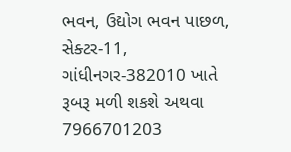ભવન, ઉદ્યોગ ભવન પાછળ, સેક્ટર-11, ગાંધીનગર-382010 ખાતે રૂબરૂ મળી શકશે અથવા 7966701203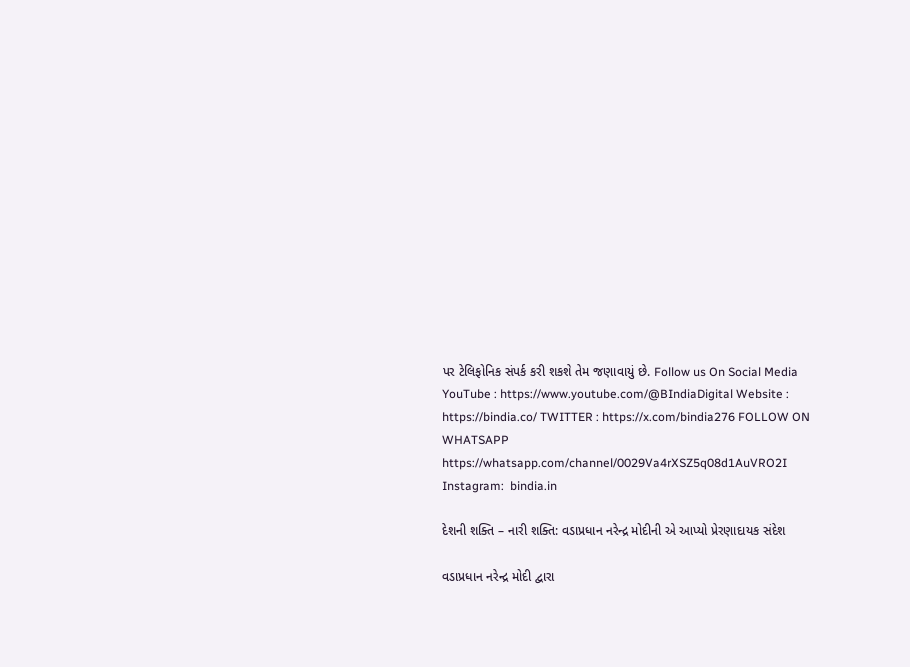પર ટેલિફોનિક સંપર્ક કરી શકશે તેમ જણાવાયું છે. Follow us On Social Media YouTube : https://www.youtube.com/@BIndiaDigital Website : https://bindia.co/ TWITTER : https://x.com/bindia276 FOLLOW ON WHATSAPP  https://whatsapp.com/channel/0029Va4rXSZ5q08d1AuVRO2I Instagram:  bindia.in

દેશની શક્તિ – નારી શક્તિ: વડાપ્રધાન નરેન્દ્ર મોદીની એ આપ્યો પ્રેરણાદાયક સંદેશ

વડાપ્રધાન નરેન્દ્ર મોદી દ્વારા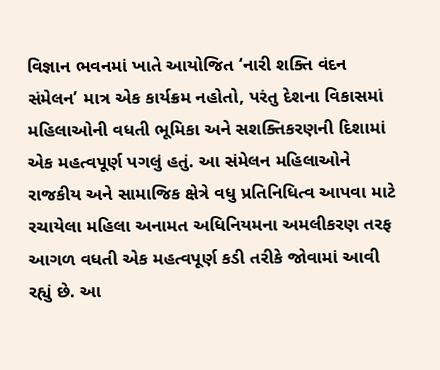વિજ્ઞાન ભવનમાં ખાતે આયોજિત ‘નારી શક્તિ વંદન સંમેલન’ માત્ર એક કાર્યક્રમ નહોતો, પરંતુ દેશના વિકાસમાં મહિલાઓની વધતી ભૂમિકા અને સશક્તિકરણની દિશામાં એક મહત્વપૂર્ણ પગલું હતું. આ સંમેલન મહિલાઓને રાજકીય અને સામાજિક ક્ષેત્રે વધુ પ્રતિનિધિત્વ આપવા માટે રચાયેલા મહિલા અનામત અધિનિયમના અમલીકરણ તરફ આગળ વધતી એક મહત્વપૂર્ણ કડી તરીકે જોવામાં આવી રહ્યું છે. આ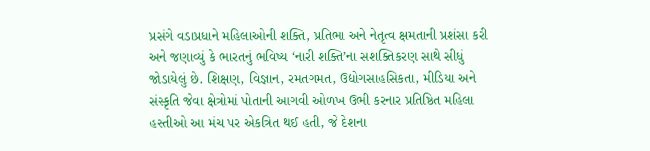પ્રસંગે વડાપ્રધાને મહિલાઓની શક્તિ, પ્રતિભા અને નેતૃત્વ ક્ષમતાની પ્રશંસા કરી અને જણાવ્યું કે ભારતનું ભવિષ્ય ‘નારી શક્તિ’ના સશક્તિકરણ સાથે સીધું જોડાયેલું છે. શિક્ષણ, વિજ્ઞાન, રમતગમત, ઉદ્યોગસાહસિકતા, મીડિયા અને સંસ્કૃતિ જેવા ક્ષેત્રોમાં પોતાની આગવી ઓળખ ઉભી કરનાર પ્રતિષ્ઠિત મહિલા હસ્તીઓ આ મંચ પર એકત્રિત થઈ હતી, જે દેશના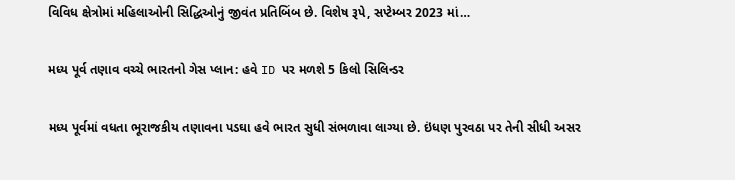વિવિધ ક્ષેત્રોમાં મહિલાઓની સિદ્ધિઓનું જીવંત પ્રતિબિંબ છે. વિશેષ રૂપે, સપ્ટેમ્બર 2023 માં…

મધ્ય પૂર્વ તણાવ વચ્ચે ભારતનો ગેસ પ્લાન: હવે ID પર મળશે 5 કિલો સિલિન્ડર

મધ્ય પૂર્વમાં વધતા ભૂરાજકીય તણાવના પડઘા હવે ભારત સુધી સંભળાવા લાગ્યા છે. ઇંધણ પુરવઠા પર તેની સીધી અસર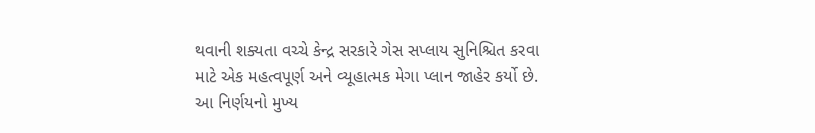થવાની શક્યતા વચ્ચે કેન્દ્ર સરકારે ગેસ સપ્લાય સુનિશ્ચિત કરવા માટે એક મહત્વપૂર્ણ અને વ્યૂહાત્મક મેગા પ્લાન જાહેર કર્યો છે. આ નિર્ણયનો મુખ્ય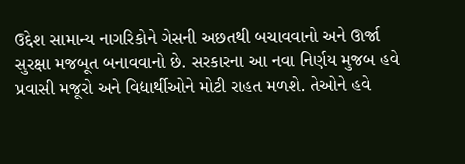ઉદ્દેશ સામાન્ય નાગરિકોને ગેસની અછતથી બચાવવાનો અને ઊર્જા સુરક્ષા મજબૂત બનાવવાનો છે. સરકારના આ નવા નિર્ણય મુજબ હવે પ્રવાસી મજૂરો અને વિદ્યાર્થીઓને મોટી રાહત મળશે. તેઓને હવે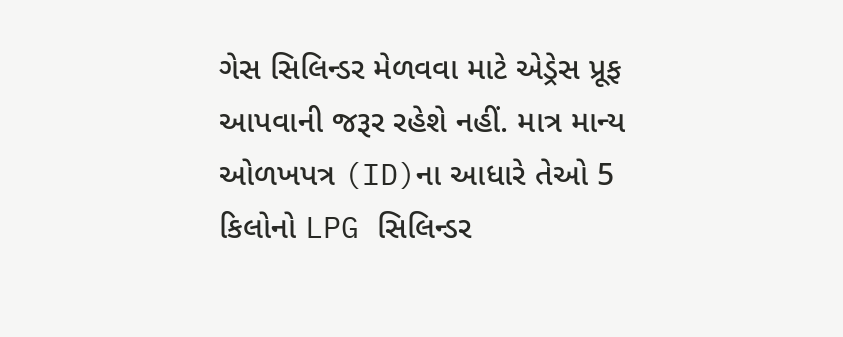ગેસ સિલિન્ડર મેળવવા માટે એડ્રેસ પ્રૂફ આપવાની જરૂર રહેશે નહીં. માત્ર માન્ય ઓળખપત્ર (ID)ના આધારે તેઓ 5 કિલોનો LPG સિલિન્ડર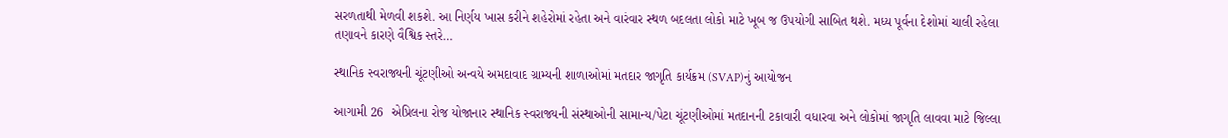સરળતાથી મેળવી શકશે. આ નિર્ણય ખાસ કરીને શહેરોમાં રહેતા અને વારંવાર સ્થળ બદલતા લોકો માટે ખૂબ જ ઉપયોગી સાબિત થશે. મધ્ય પૂર્વના દેશોમાં ચાલી રહેલા તણાવને કારણે વૈશ્વિક સ્તરે…

સ્થાનિક સ્વરાજ્યની ચૂંટણીઓ અન્વયે અમદાવાદ ગ્રામ્યની શાળાઓમાં મતદાર જાગૃતિ કાર્યક્રમ (SVAP)નું આયોજન

આગામી 26  એપ્રિલના રોજ યોજાનાર સ્થાનિક સ્વરાજ્યની સંસ્થાઓની સામાન્ય/પેટા ચૂંટણીઓમાં મતદાનની ટકાવારી વધારવા અને લોકોમાં જાગૃતિ લાવવા માટે જિલ્લા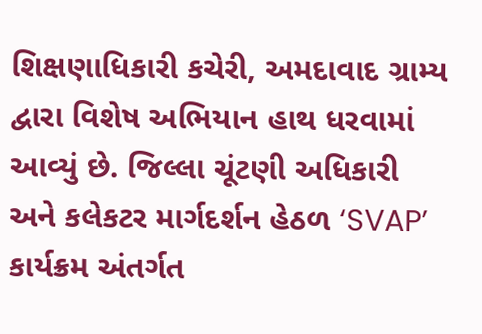શિક્ષણાધિકારી કચેરી, અમદાવાદ ગ્રામ્ય દ્વારા વિશેષ અભિયાન હાથ ધરવામાં આવ્યું છે. જિલ્લા ચૂંટણી અધિકારી અને કલેકટર માર્ગદર્શન હેઠળ ‘SVAP’ કાર્યક્રમ અંતર્ગત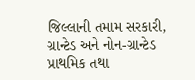જિલ્લાની તમામ સરકારી, ગ્રાન્ટેડ અને નોન-ગ્રાન્ટેડ પ્રાથમિક તથા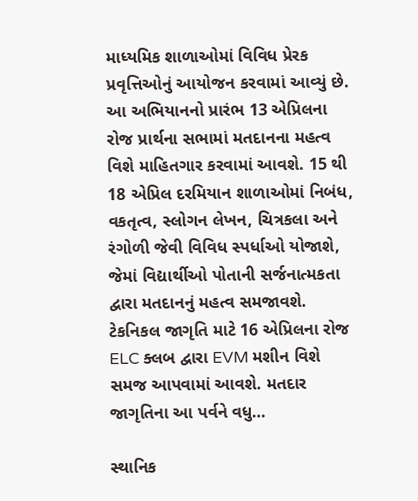માધ્યમિક શાળાઓમાં વિવિધ પ્રેરક પ્રવૃત્તિઓનું આયોજન કરવામાં આવ્યું છે. આ અભિયાનનો પ્રારંભ 13 એપ્રિલના રોજ પ્રાર્થના સભામાં મતદાનના મહત્વ વિશે માહિતગાર કરવામાં આવશે. 15 થી 18 એપ્રિલ દરમિયાન શાળાઓમાં નિબંધ, વકતૃત્વ, સ્લોગન લેખન, ચિત્રકલા અને રંગોળી જેવી વિવિધ સ્પર્ધાઓ યોજાશે, જેમાં વિદ્યાર્થીઓ પોતાની સર્જનાત્મકતા દ્વારા મતદાનનું મહત્વ સમજાવશે. ટેકનિકલ જાગૃતિ માટે 16 એપ્રિલના રોજ ELC ક્લબ દ્વારા EVM મશીન વિશે સમજ આપવામાં આવશે. મતદાર જાગૃતિના આ પર્વને વધુ…

સ્થાનિક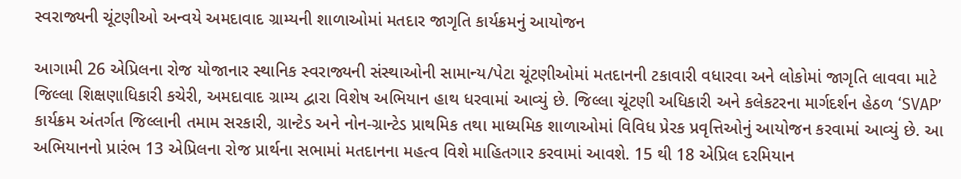સ્વરાજ્યની ચૂંટણીઓ અન્વયે અમદાવાદ ગ્રામ્યની શાળાઓમાં મતદાર જાગૃતિ કાર્યક્રમનું આયોજન

આગામી 26 એપ્રિલના રોજ યોજાનાર સ્થાનિક સ્વરાજ્યની સંસ્થાઓની સામાન્ય/પેટા ચૂંટણીઓમાં મતદાનની ટકાવારી વધારવા અને લોકોમાં જાગૃતિ લાવવા માટે જિલ્લા શિક્ષણાધિકારી કચેરી, અમદાવાદ ગ્રામ્ય દ્વારા વિશેષ અભિયાન હાથ ધરવામાં આવ્યું છે. જિલ્લા ચૂંટણી અધિકારી અને કલેકટરના માર્ગદર્શન હેઠળ ‘SVAP’ કાર્યક્રમ અંતર્ગત જિલ્લાની તમામ સરકારી, ગ્રાન્ટેડ અને નોન-ગ્રાન્ટેડ પ્રાથમિક તથા માધ્યમિક શાળાઓમાં વિવિધ પ્રેરક પ્રવૃત્તિઓનું આયોજન કરવામાં આવ્યું છે. આ અભિયાનનો પ્રારંભ 13 એપ્રિલના રોજ પ્રાર્થના સભામાં મતદાનના મહત્વ વિશે માહિતગાર કરવામાં આવશે. 15 થી 18 એપ્રિલ દરમિયાન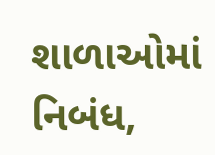શાળાઓમાં નિબંધ,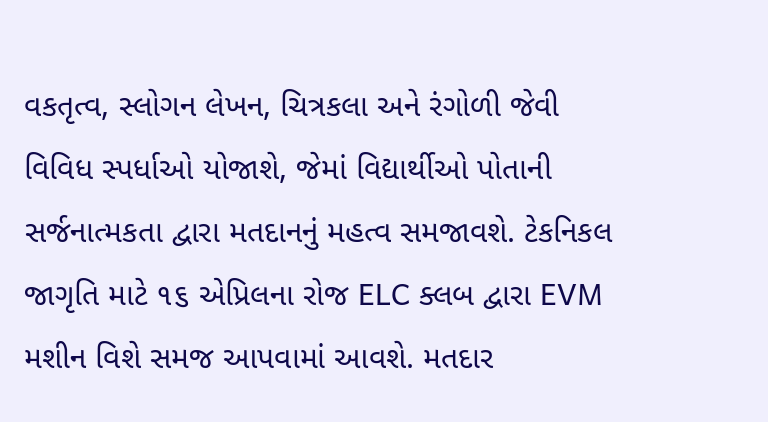વકતૃત્વ, સ્લોગન લેખન, ચિત્રકલા અને રંગોળી જેવી વિવિધ સ્પર્ધાઓ યોજાશે, જેમાં વિદ્યાર્થીઓ પોતાની સર્જનાત્મકતા દ્વારા મતદાનનું મહત્વ સમજાવશે. ટેકનિકલ જાગૃતિ માટે ૧૬ એપ્રિલના રોજ ELC ક્લબ દ્વારા EVM મશીન વિશે સમજ આપવામાં આવશે. મતદાર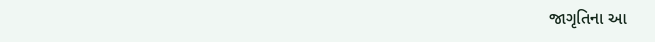જાગૃતિના આ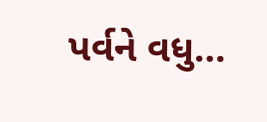પર્વને વધુ…